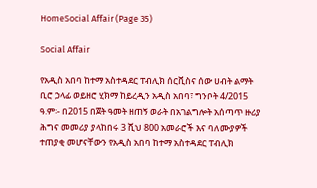HomeSocial Affair (Page 35)

Social Affair

የአዲስ አበባ ከተማ አስተዳደር ፐብሊክ ሰርቪስና ሰው ሀብት ልማት ቢሮ ኃላፊ ወይዘሮ ሂክማ ከይረዲን አዲስ አበባ፣ ግንቦት 4/2015 ዓ.ም፡- በ2015 በጀት ዓመት ዘጠኝ ወራት በአገልግሎት አሰጣጥ ዙሪያ ሕግና መመሪያ ያላከበሩ 3 ሺህ 800 አመራሮች እና ባለሙያዎች ተጠያቂ መሆናቸውን የአዲስ አበባ ከተማ አስተዳደር ፐብሊክ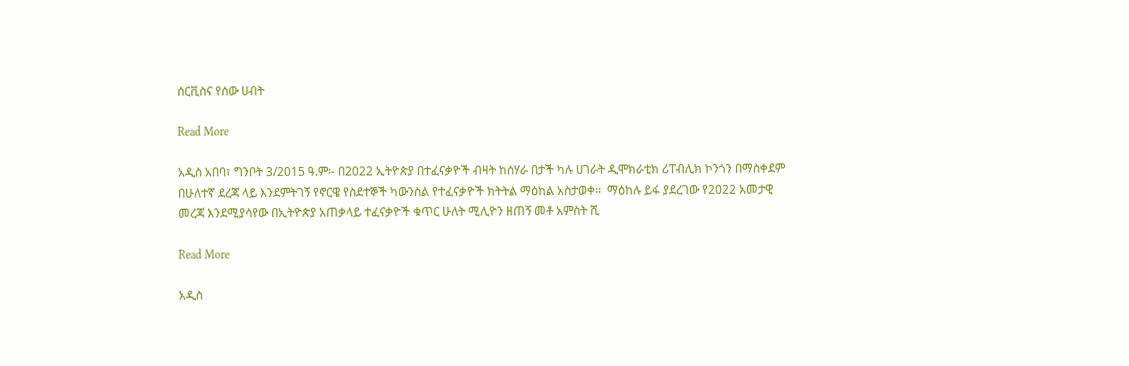ሰርቪስና የሰው ሀብት

Read More

አዲስ አበባ፣ ግንቦት 3/2015 ዓ.ም፡- በ2022 ኢትዮጵያ በተፈናቃዮች ብዛት ከሰሃራ በታች ካሉ ሀገራት ዲሞክራቲክ ሪፐብሊክ ኮንጎን በማስቀደም በሁለተኛ ደረጃ ላይ እንደምትገኝ የኖርዌ የስደተኞች ካውንስል የተፈናቃዮች ክትትል ማዕከል አስታወቀ፡፡  ማዕከሉ ይፋ ያደረገው የ2022 አመታዊ መረጃ እንደሚያሳየው በኢትዮጵያ አጠቃላይ ተፈናቃዮች ቁጥር ሁለት ሚሊዮን ዘጠኝ መቶ አምስት ሺ

Read More

አዲስ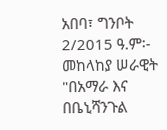አበባ፣ ግንቦት 2/2015 ዓ.ም፡- መከላከያ ሠራዊት "በአማራ እና በቤኒሻንጉል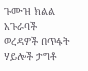ጉሙዝ ክልል አጉራባች ወረዳዎች በጥፋት ሃይሎች ታግቶ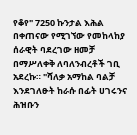የቆየ" 7250 ኩንታል እሕል በቀጠናው የሚገኘው የመከላከያ ሰራዊት ባደረገው ዘመቻ በማሥለቀቅ ለባለንብረቶች ገቢ አደረኩ። "ሻለቃ አማከል ባልቻ እንደገለፁት ከራሱ በፊት ሀገሩንና ሕዝቡን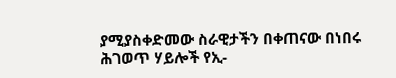ያሚያስቀድመው ስራዊታችን በቀጠናው በነበሩ ሕገወጥ ሃይሎች የኢ-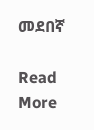መደበኛ

Read More